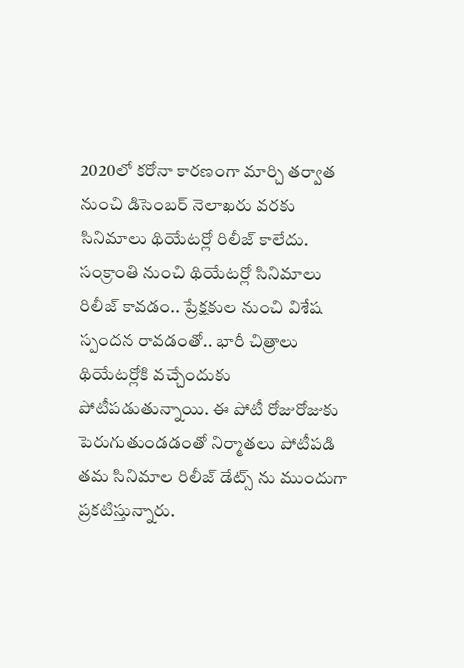2020లో కరోనా కారణంగా మార్చి తర్వాత నుంచి డిసెంబర్ నెలాఖరు వరకు సినిమాలు థియేటర్లో రిలీజ్ కాలేదు. సంక్రాంతి నుంచి థియేటర్లో సినిమాలు రిలీజ్ కావడం.. ప్రేక్షకుల నుంచి విశేష స్పందన రావడంతో.. భారీ చిత్రాలు థియేటర్లోకి వచ్చేందుకు పోటీపడుతున్నాయి. ఈ పోటీ రోజురోజుకు పెరుగుతుండడంతో నిర్మాతలు పోటీపడి తమ సినిమాల రిలీజ్ డేట్స్ ను ముందుగా ప్రకటిస్తున్నారు.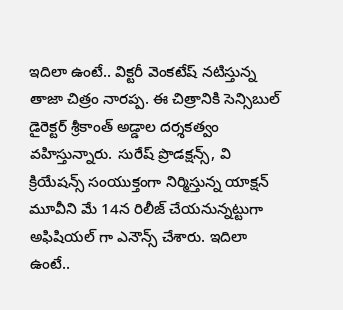ఇదిలా ఉంటే.. విక్టరీ వెంకటేష్ నటిస్తున్న తాజా చిత్రం నారప్ప. ఈ చిత్రానికి సెన్సిబుల్ డైరెక్టర్ శ్రీకాంత్ అడ్డాల దర్శకత్వం వహిస్తున్నారు. సురేష్ ప్రొడక్షన్స్, వి క్రియేషన్స్ సంయుక్తంగా నిర్మిస్తున్న యాక్షన్ మూవీని మే 14న రిలీజ్ చేయనున్నట్టుగా అఫిషియల్ గా ఎనౌన్స్ చేశారు. ఇదిలా ఉంటే..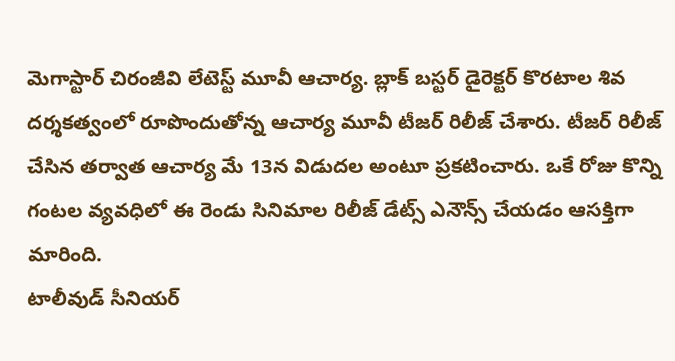మెగాస్టార్ చిరంజీవి లేటెస్ట్ మూవీ ఆచార్య. బ్లాక్ బస్టర్ డైరెక్టర్ కొరటాల శివ దర్శకత్వంలో రూపొందుతోన్న ఆచార్య మూవీ టీజర్ రిలీజ్ చేశారు. టీజర్ రిలీజ్ చేసిన తర్వాత ఆచార్య మే 13న విడుదల అంటూ ప్రకటించారు. ఒకే రోజు కొన్ని గంటల వ్యవధిలో ఈ రెండు సినిమాల రిలీజ్ డేట్స్ ఎనౌన్స్ చేయడం ఆసక్తిగా మారింది.
టాలీవుడ్ సీనియర్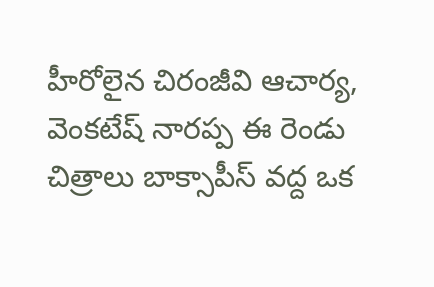హీరోలైన చిరంజీవి ఆచార్య, వెంకటేష్ నారప్ప ఈ రెండు చిత్రాలు బాక్సాపీస్ వద్ద ఒక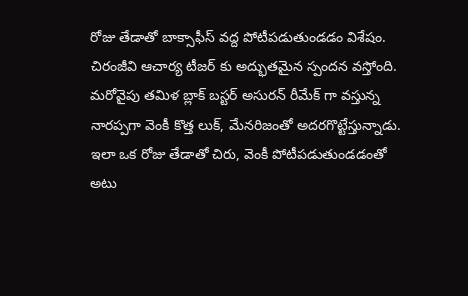రోజు తేడాతో బాక్సాఫీస్ వద్ద పోటీపడుతుండడం విశేషం. చిరంజీవి ఆచార్య టీజర్ కు అద్భుతమైన స్పందన వస్తోంది. మరోవైపు తమిళ బ్లాక్ బస్టర్ అసురన్ రీమేక్ గా వస్తున్న నారప్పగా వెంకీ కొత్త లుక్, మేనరిజంతో అదరగొట్టేస్తున్నాడు. ఇలా ఒక రోజు తేడాతో చిరు, వెంకీ పోటీపడుతుండడంతో అటు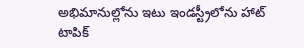అభిమానుల్లోను ఇటు ఇండస్ట్రీలోను హాట్ టాపిక్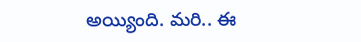అయ్యింది. మరి.. ఈ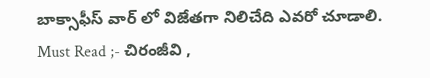బాక్సాఫీస్ వార్ లో విజేతగా నిలిచేది ఎవరో చూడాలి.
Must Read ;- చిరంజీవి ,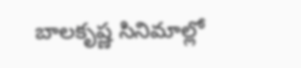బాలకృష్ణ సినిమాల్లో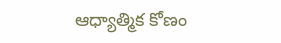ఆధ్యాత్మిక కోణం